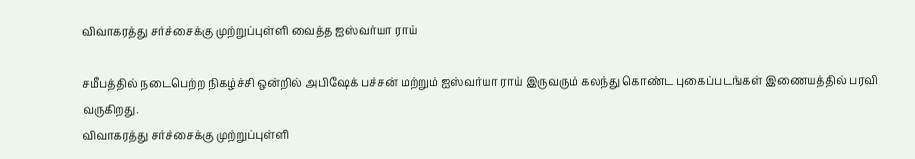விவாகரத்து சர்ச்சைக்கு முற்றுப்புள்ளி வைத்த ஐஸ்வர்யா ராய்

சமீபத்தில் நடைபெற்ற நிகழ்ச்சி ஒன்றில் அபிஷேக் பச்சன் மற்றும் ஐஸ்வர்யா ராய் இருவரும் கலந்து கொண்ட புகைப்படங்கள் இணையத்தில் பரவி வருகிறது.
விவாகரத்து சர்ச்சைக்கு முற்றுப்புள்ளி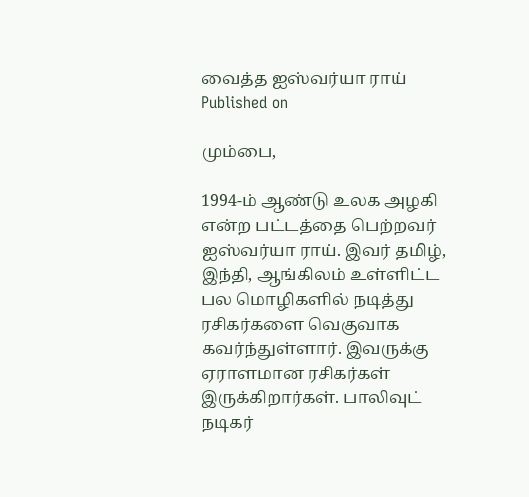வைத்த ஐஸ்வர்யா ராய்
Published on

மும்பை,

1994-ம் ஆண்டு உலக அழகி என்ற பட்டத்தை பெற்றவர் ஐஸ்வர்யா ராய். இவர் தமிழ், இந்தி, ஆங்கிலம் உள்ளிட்ட பல மொழிகளில் நடித்து ரசிகர்களை வெகுவாக கவர்ந்துள்ளார். இவருக்கு ஏராளமான ரசிகர்கள் இருக்கிறார்கள். பாலிவுட் நடிகர்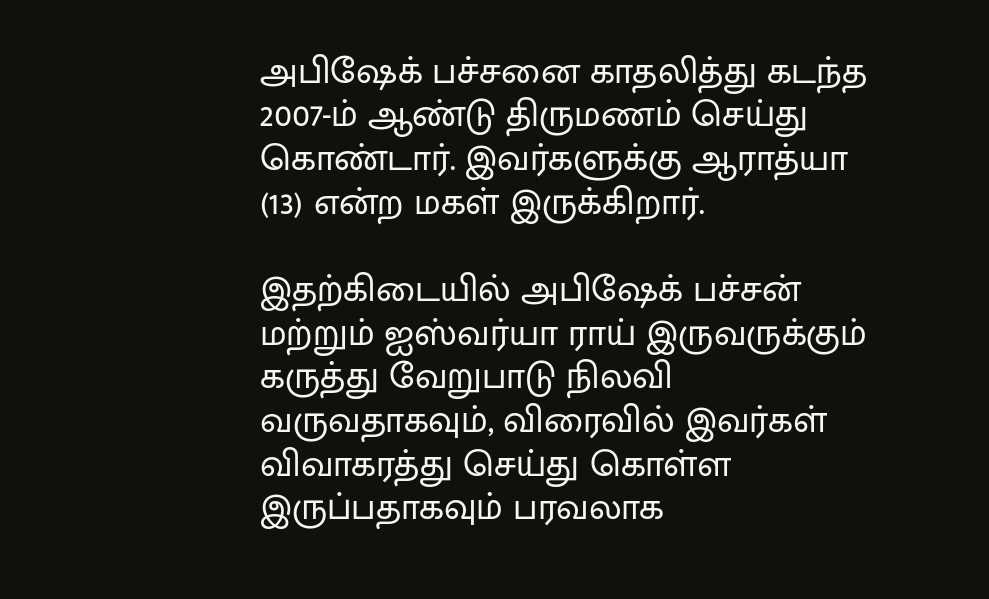அபிஷேக் பச்சனை காதலித்து கடந்த 2007-ம் ஆண்டு திருமணம் செய்து கொண்டார். இவர்களுக்கு ஆராத்யா (13) என்ற மகள் இருக்கிறார்.

இதற்கிடையில் அபிஷேக் பச்சன் மற்றும் ஐஸ்வர்யா ராய் இருவருக்கும் கருத்து வேறுபாடு நிலவி வருவதாகவும், விரைவில் இவர்கள் விவாகரத்து செய்து கொள்ள இருப்பதாகவும் பரவலாக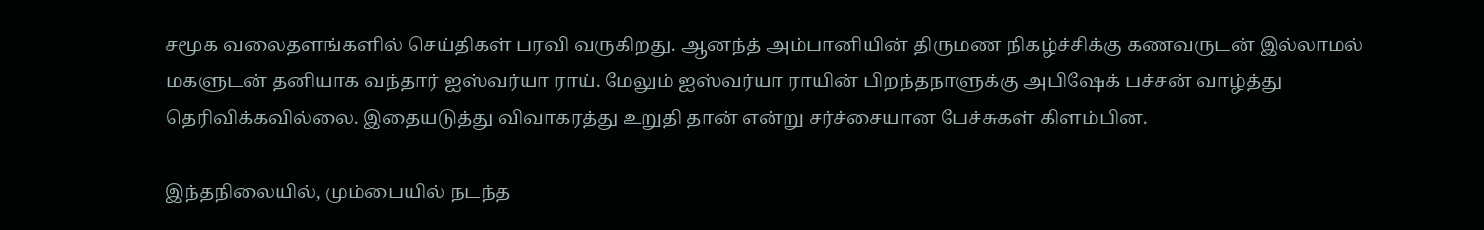சமூக வலைதளங்களில் செய்திகள் பரவி வருகிறது. ஆனந்த் அம்பானியின் திருமண நிகழ்ச்சிக்கு கணவருடன் இல்லாமல் மகளுடன் தனியாக வந்தார் ஐஸ்வர்யா ராய். மேலும் ஐஸ்வர்யா ராயின் பிறந்தநாளுக்கு அபிஷேக் பச்சன் வாழ்த்து தெரிவிக்கவில்லை. இதையடுத்து விவாகரத்து உறுதி தான் என்று சர்ச்சையான பேச்சுகள் கிளம்பின.

இந்தநிலையில், மும்பையில் நடந்த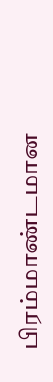பிரம்மாண்டமான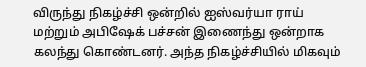விருந்து நிகழ்ச்சி ஒன்றில் ஐஸ்வர்யா ராய் மற்றும் அபிஷேக் பச்சன் இணைந்து ஒன்றாக கலந்து கொண்டனர். அந்த நிகழ்ச்சியில் மிகவும்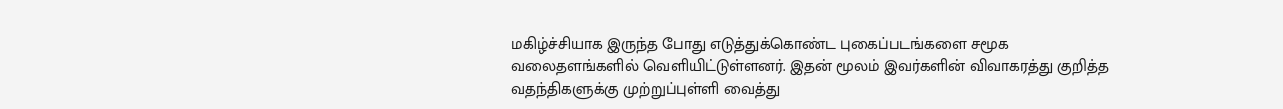மகிழ்ச்சியாக இருந்த போது எடுத்துக்கொண்ட புகைப்படங்களை சமூக வலைதளங்களில் வெளியிட்டுள்ளனர். இதன் மூலம் இவர்களின் விவாகரத்து குறித்த வதந்திகளுக்கு முற்றுப்புள்ளி வைத்து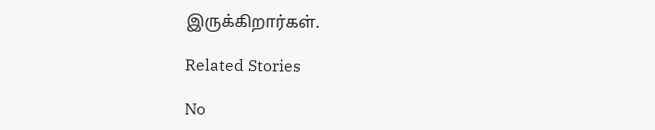இருக்கிறார்கள்.

Related Stories

No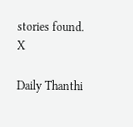stories found.
X

Daily Thanthi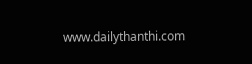www.dailythanthi.com